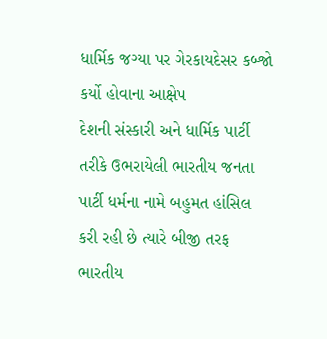ધાર્મિક જગ્યા પર ગેરકાયદેસર કબ્જો કર્યો હોવાના આક્ષેપ
દેશની સંસ્કારી અને ધાર્મિક પાર્ટી તરીકે ઉભરાયેલી ભારતીય જનતા પાર્ટી ધર્મના નામે બહુમત હાંસિલ કરી રહી છે ત્યારે બીજી તરફ ભારતીય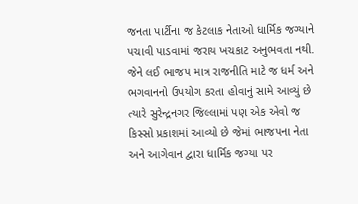જનતા પાર્ટીના જ કેટલાક નેતાઓ ધાર્મિક જગ્યાને પચાવી પાડવામાં જરાય ખચકાટ અનુભવતા નથી. જેને લઈ ભાજપ માત્ર રાજનીતિ માટે જ ધર્મ અને ભગવાનનો ઉપયોગ કરતા હોવાનું સામે આવ્યું છે ત્યારે સુરેન્દ્રનગર જિલ્લામાં પણ એક એવો જ કિસ્સો પ્રકાશમાં આવ્યો છે જેમાં ભાજપના નેતા અને આગેવાન દ્વારા ધાર્મિક જગ્યા પર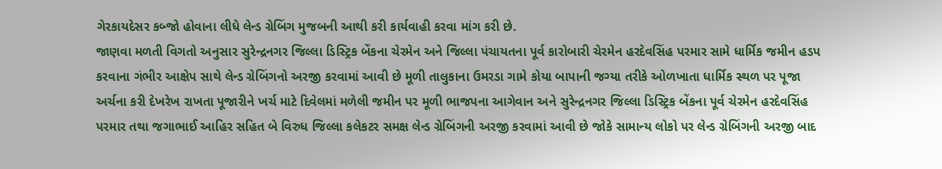ગેરકાયદેસર કબ્જો હોવાના લીધે લેન્ડ ગ્રેબિંગ મુજબની આથી કરી કાર્યવાહી કરવા માંગ કરી છે.
જાણવા મળતી વિગતો અનુસાર સુરેન્દ્રનગર જિલ્લા ડિસ્ટ્રિક બેંકના ચેરમેન અને જિલ્લા પંચાયતના પૂર્વ કારોબારી ચેરમેન હરદેવસિંહ પરમાર સામે ધાર્મિક જમીન હડપ કરવાના ગંભીર આક્ષેપ સાથે લેન્ડ ગ્રેબિંગનો અરજી કરવામાં આવી છે મૂળી તાલુકાના ઉમરડા ગામે કોયા બાપાની જગ્યા તરીકે ઓળખાતા ધાર્મિક સ્થળ પર પૂજા અર્ચના કરી દેખરેખ રાખતા પૂજારીને ખર્ચ માટે દિવેલમાં મળેલી જમીન પર મૂળી ભાજપના આગેવાન અને સુરેન્દ્રનગર જિલ્લા ડિસ્ટ્રિક બેંકના પૂર્વ ચેરમેન હરદેવસિંહ પરમાર તથા જગાભાઈ આહિર સહિત બે વિરુધ જિલ્લા કલેકટર સમક્ષ લેન્ડ ગ્રેબિંગની અરજી કરવામાં આવી છે જોકે સામાન્ય લોકો પર લેન્ડ ગ્રેબિંગની અરજી બાદ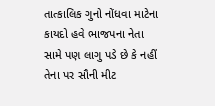તાત્કાલિક ગુનો નોંધવા માટેના કાયદો હવે ભાજપના નેતા સામે પણ લાગુ પડે છે કે નહીં તેના પર સૌની મીટ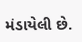મંડાયેલી છે.